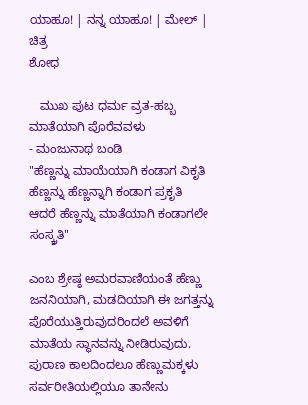ಯಾಹೂ! | ನನ್ನ ಯಾಹೂ! | ಮೇಲ್ | ಚಿತ್ರ
ಶೋಧ

   ಮುಖ ಪುಟ ಧರ್ಮ ವ್ರತ-ಹಬ್ಬ
ಮಾತೆಯಾಗಿ ಪೊರೆವವಳು
- ಮಂಜುನಾಥ ಬಂಡಿ
"ಹೆಣ್ಣನ್ನು ಮಾಯೆಯಾಗಿ ಕಂಡಾಗ ವಿಕೃತಿ
ಹೆಣ್ಣನ್ನು ಹೆಣ್ಣನ್ನಾಗಿ ಕಂಡಾಗ ಪ್ರಕೃತಿ
ಆದರೆ ಹೆಣ್ಣನ್ನು ಮಾತೆಯಾಗಿ ಕಂಡಾಗಲೇ ಸಂಸ್ಕ್ರತಿ"

ಎಂಬ ಶ್ರೇಷ್ಠ ಅಮರವಾಣಿಯಂತೆ ಹೆಣ್ಣು ಜನನಿಯಾಗಿ, ಮಡದಿಯಾಗಿ ಈ ಜಗತ್ತನ್ನು ಪೊರೆಯುತ್ತಿರುವುದರಿಂದಲೆ ಅವಳಿಗೆ ಮಾತೆಯ ಸ್ಥಾನವನ್ನು ನೀಡಿರುವುದು. ಪುರಾಣ ಕಾಲದಿಂದಲೂ ಹೆಣ್ಣುಮಕ್ಕಳು ಸರ್ವರೀತಿಯಲ್ಲಿಯೂ ತಾನೇನು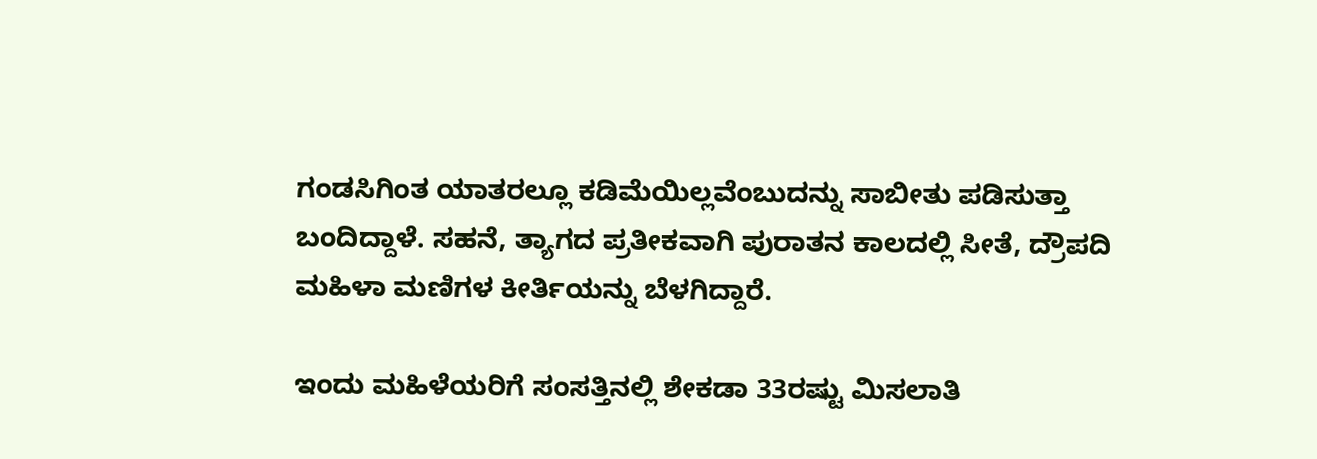ಗಂಡಸಿಗಿಂತ ಯಾತರಲ್ಲೂ ಕಡಿಮೆಯಿಲ್ಲವೆಂಬುದನ್ನು ಸಾಬೀತು ಪಡಿಸುತ್ತಾ ಬಂದಿದ್ದಾಳೆ. ಸಹನೆ, ತ್ಯಾಗದ ಪ್ರತೀಕವಾಗಿ ಪುರಾತನ ಕಾಲದಲ್ಲಿ ಸೀತೆ, ದ್ರೌಪದಿ ಮಹಿಳಾ ಮಣಿಗಳ ಕೀರ್ತಿಯನ್ನು ಬೆಳಗಿದ್ದಾರೆ.

ಇಂದು ಮಹಿಳೆಯರಿಗೆ ಸಂಸತ್ತಿನಲ್ಲಿ ಶೇಕಡಾ 33ರಷ್ಟು ಮಿಸಲಾತಿ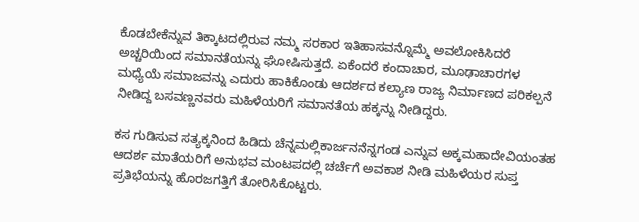ಕೊಡಬೇಕೆನ್ನುವ ತಿಕ್ಕಾಟದಲ್ಲಿರುವ ನಮ್ಮ ಸರಕಾರ ಇತಿಹಾಸವನ್ನೊಮ್ಮೆ ಅವಲೋಕಿಸಿದರೆ ಅಚ್ಚರಿಯಿಂದ ಸಮಾನತೆಯನ್ನು ಘೋಷಿಸುತ್ತದೆ. ಏಕೆಂದರೆ ಕಂದಾಚಾರ, ಮೂಢಾಚಾರಗಳ ಮಧ್ಯೆಯೆ ಸಮಾಜವನ್ನು ಎದುರು ಹಾಕಿಕೊಂಡು ಆದರ್ಶದ ಕಲ್ಯಾಣ ರಾಜ್ಯ ನಿರ್ಮಾಣದ ಪರಿಕಲ್ಪನೆ ನೀಡಿದ್ದ ಬಸವಣ್ಣನವರು ಮಹಿಳೆಯರಿಗೆ ಸಮಾನತೆಯ ಹಕ್ಕನ್ನು ನೀಡಿದ್ದರು.

ಕಸ ಗುಡಿಸುವ ಸತ್ಯಕ್ಕನಿಂದ ಹಿಡಿದು ಚೆನ್ನಮಲ್ಲಿಕಾರ್ಜನನೆನ್ನಗಂಡ ಎನ್ನುವ ಅಕ್ಕಮಹಾದೇವಿಯಂತಹ ಆದರ್ಶ ಮಾತೆಯರಿಗೆ ಅನುಭವ ಮಂಟಪದಲ್ಲಿ ಚರ್ಚೆಗೆ ಅವಕಾಶ ನೀಡಿ ಮಹಿಳೆಯರ ಸುಪ್ತ ಪ್ರತಿಭೆಯನ್ನು ಹೊರಜಗತ್ತಿಗೆ ತೋರಿಸಿಕೊಟ್ಟರು.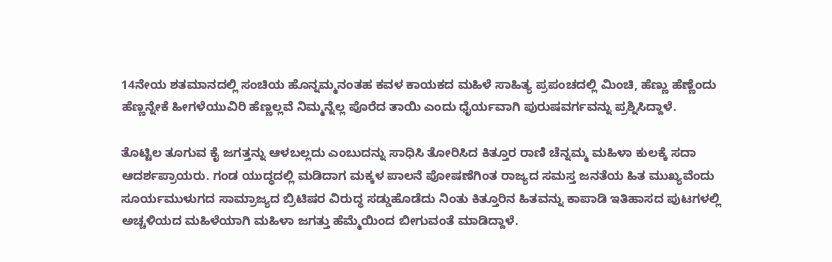14ನೇಯ ಶತಮಾನದಲ್ಲಿ ಸಂಚಿಯ ಹೊನ್ನಮ್ಮನಂತಹ ಕವಳ ಕಾಯಕದ ಮಹಿಳೆ ಸಾಹಿತ್ಯ ಪ್ರಪಂಚದಲ್ಲಿ ಮಿಂಚಿ, ಹೆಣ್ಣು ಹೆಣ್ಣೆಂದು ಹೆಣ್ಣನ್ನೇಕೆ ಹೀಗಳೆಯುವಿರಿ ಹೆಣ್ಣಲ್ಲವೆ ನಿಮ್ಮನ್ನೆಲ್ಲ ಪೊರೆದ ತಾಯಿ ಎಂದು ಧೈರ್ಯವಾಗಿ ಪುರುಷವರ್ಗವನ್ನು ಪ್ರಶ್ನಿಸಿದ್ದಾಳೆ.

ತೊಟ್ಟಿಲ ತೂಗುವ ಕೈ ಜಗತ್ತನ್ನು ಆಳಬಲ್ಲದು ಎಂಬುದನ್ನು ಸಾಧಿಸಿ ತೋರಿಸಿದ ಕಿತ್ತೂರ ರಾಣಿ ಚೆನ್ನಮ್ಮ ಮಹಿಳಾ ಕುಲಕ್ಕೆ ಸದಾ ಆದರ್ಶಪ್ರಾಯರು. ಗಂಡ ಯುದ್ಧದಲ್ಲಿ ಮಡಿದಾಗ ಮಕ್ಕಳ ಪಾಲನೆ ಪೋಷಣೆಗಿಂತ ರಾಜ್ಯದ ಸಮಸ್ತ ಜನತೆಯ ಹಿತ ಮುಖ್ಯವೆಂದು ಸೂರ್ಯಮುಳುಗದ ಸಾಮ್ರಾಜ್ಯದ ಬ್ರಿಟಿಷರ ವಿರುದ್ಧ ಸಡ್ಡುಹೊಡೆದು ನಿಂತು ಕಿತ್ತೂರಿನ ಹಿತವನ್ನು ಕಾಪಾಡಿ ಇತಿಹಾಸದ ಪುಟಗಳಲ್ಲಿ ಅಚ್ಚಳಿಯದ ಮಹಿಳೆಯಾಗಿ ಮಹಿಳಾ ಜಗತ್ತು ಹೆಮ್ಮೆಯಿಂದ ಬೀಗುವಂತೆ ಮಾಡಿದ್ದಾಳೆ.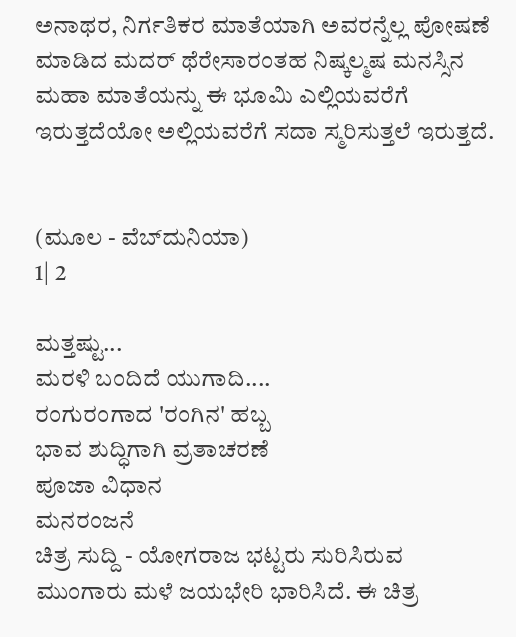ಅನಾಥರ, ನಿರ್ಗತಿಕರ ಮಾತೆಯಾಗಿ ಅವರನ್ನೆಲ್ಲ ಪೋಷಣೆ ಮಾಡಿದ ಮದರ್ ಥೆರೇಸಾರಂತಹ ನಿಷ್ಕಲ್ಮಷ ಮನಸ್ಸಿನ ಮಹಾ ಮಾತೆಯನ್ನು ಈ ಭೂಮಿ ಎಲ್ಲಿಯವರೆಗೆ ಇರುತ್ತದೆಯೋ ಅಲ್ಲಿಯವರೆಗೆ ಸದಾ ಸ್ಮರಿಸುತ್ತಲೆ ಇರುತ್ತದೆ.


(ಮೂಲ - ವೆಬ್‌ದುನಿಯಾ)
1| 2

ಮತ್ತಷ್ಟು...
ಮರಳಿ ಬಂದಿದೆ ಯುಗಾದಿ....
ರಂಗುರಂಗಾದ 'ರಂಗಿನ' ಹಬ್ಬ
ಭಾವ ಶುದ್ಧಿಗಾಗಿ ವ್ರತಾಚರಣೆ
ಪೂಜಾ ವಿಧಾನ
ಮನರಂಜನೆ
ಚಿತ್ರ ಸುದ್ದಿ - ಯೋಗರಾಜ ಭಟ್ಟರು ಸುರಿಸಿರುವ ಮುಂಗಾರು ಮಳೆ ಜಯಭೇರಿ ಭಾರಿಸಿದೆ. ಈ ಚಿತ್ರ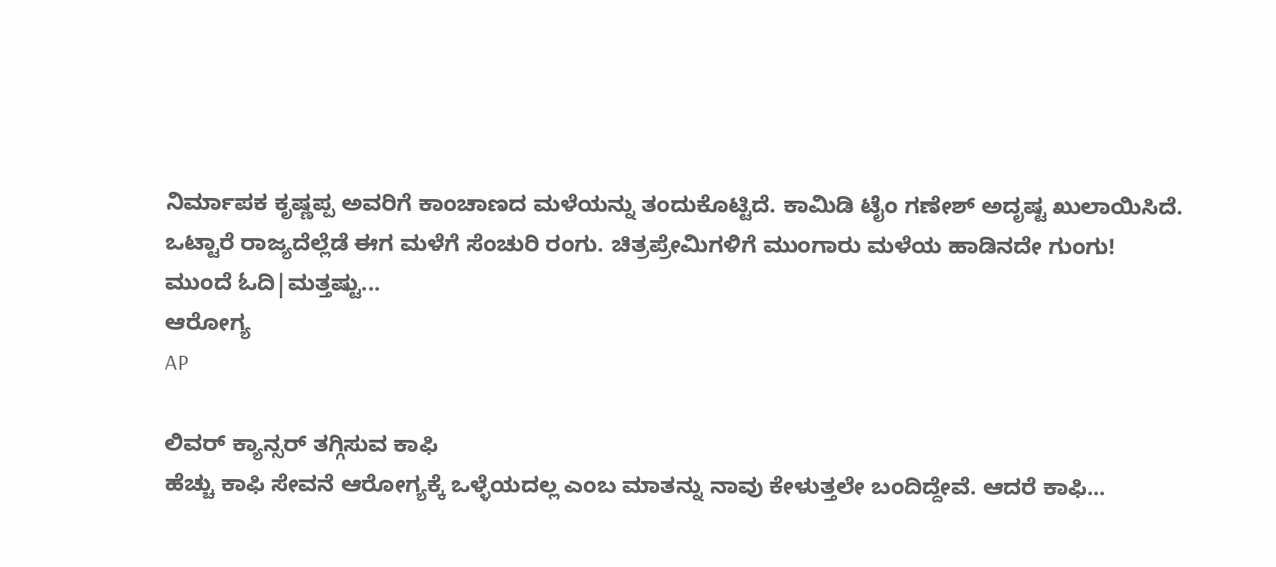ನಿರ್ಮಾಪಕ ಕೃಷ್ಣಪ್ಪ ಅವರಿಗೆ ಕಾಂಚಾಣದ ಮಳೆಯನ್ನು ತಂದುಕೊಟ್ಟಿದೆ. ಕಾಮಿಡಿ ಟೈಂ ಗಣೇಶ್ ಅದೃಷ್ಟ ಖುಲಾಯಿಸಿದೆ. ಒಟ್ಟಾರೆ ರಾಜ್ಯದೆಲ್ಲೆಡೆ ಈಗ ಮಳೆಗೆ ಸೆಂಚುರಿ ರಂಗು. ಚಿತ್ರಪ್ರೇಮಿಗಳಿಗೆ ಮುಂಗಾರು ಮಳೆಯ ಹಾಡಿನದೇ ಗುಂಗು!
ಮುಂದೆ ಓದಿ|ಮತ್ತಷ್ಟು...
ಆರೋಗ್ಯ
AP

ಲಿವರ್ ಕ್ಯಾನ್ಸರ್‌ ತಗ್ಗಿಸುವ ಕಾಫಿ
ಹೆಚ್ಚು ಕಾಫಿ ಸೇವನೆ ಆರೋಗ್ಯಕ್ಕೆ ಒಳ್ಳೆಯದಲ್ಲ ಎಂಬ ಮಾತನ್ನು ನಾವು ಕೇಳುತ್ತಲೇ ಬಂದಿದ್ದೇವೆ. ಆದರೆ ಕಾಫಿ...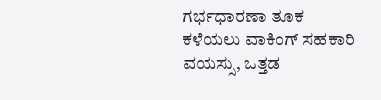ಗರ್ಭಧಾರಣಾ ತೂಕ ಕಳೆಯಲು ವಾಕಿಂಗ್ ಸಹಕಾರಿ
ವಯಸ್ಸು, ಒತ್ತಡ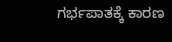ಗರ್ಭಪಾತಕ್ಕೆ ಕಾರಣ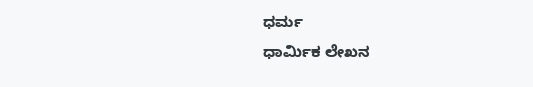ಧರ್ಮ
ಧಾರ್ಮಿಕ ಲೇಖನ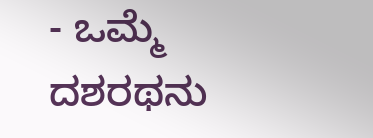- ಒಮ್ಮೆ ದಶರಥನು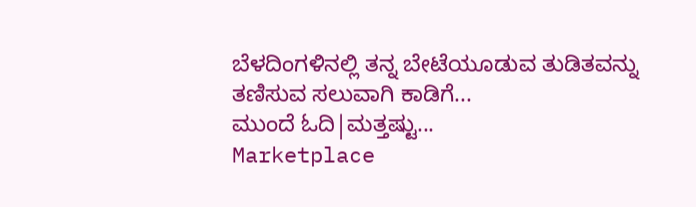ಬೆಳದಿಂಗಳಿನಲ್ಲಿ ತನ್ನ ಬೇಟೆಯೂಡುವ ತುಡಿತವನ್ನು ತಣಿಸುವ ಸಲುವಾಗಿ ಕಾಡಿಗೆ...
ಮುಂದೆ ಓದಿ|ಮತ್ತಷ್ಟು...
Marketplace